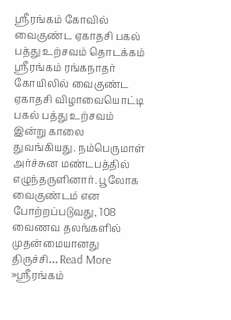ஸ்ரீரங்கம் கோவில் வைகுண்ட ஏகாதசி பகல் பத்து உற்சவம் தொடக்கம்
ஸ்ரீரங்கம் ரங்கநாதர் கோயிலில் வைகுண்ட ஏகாதசி விழாவையொட்டி பகல் பத்து உற்சவம் இன்று காலை துவங்கியது. நம்பெருமாள் அர்ச்சுன மண்டபத்தில் எழுந்தருளினார். பூலோக வைகுண்டம் என போற்றப்படுவது, 108 வைணவ தலங்களில் முதன்மையானது திருச்சி… Read More »ஸ்ரீரங்கம்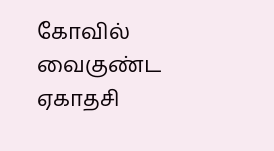கோவில் வைகுண்ட ஏகாதசி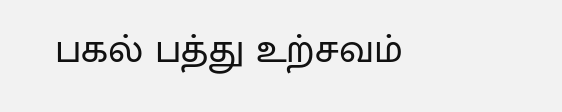பகல் பத்து உற்சவம்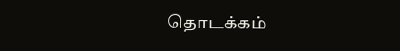தொடக்கம்